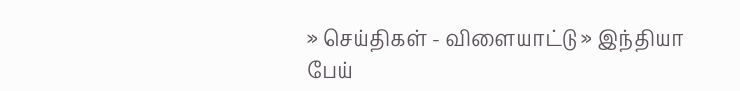» செய்திகள் - விளையாட்டு » இந்தியா
பேய்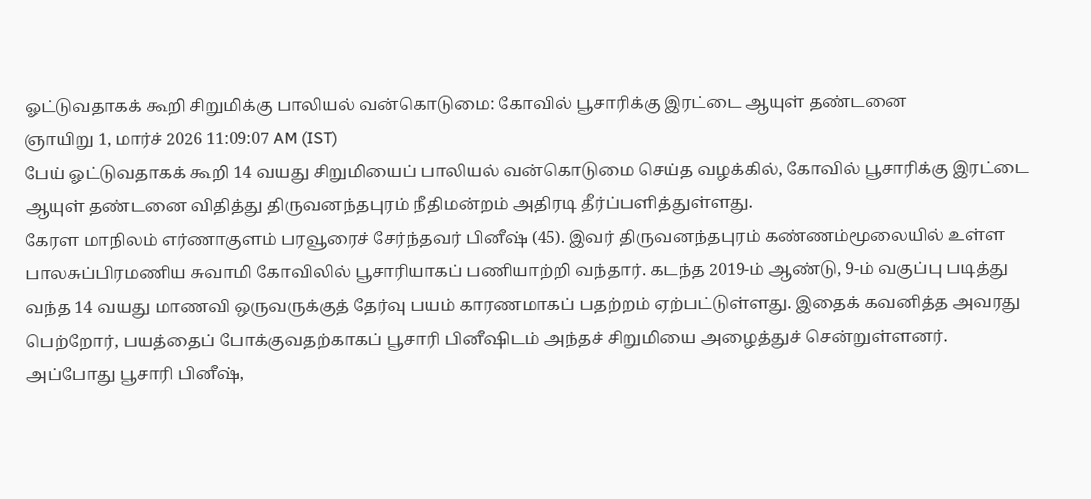ஓட்டுவதாகக் கூறி சிறுமிக்கு பாலியல் வன்கொடுமை: கோவில் பூசாரிக்கு இரட்டை ஆயுள் தண்டனை
ஞாயிறு 1, மார்ச் 2026 11:09:07 AM (IST)
பேய் ஓட்டுவதாகக் கூறி 14 வயது சிறுமியைப் பாலியல் வன்கொடுமை செய்த வழக்கில், கோவில் பூசாரிக்கு இரட்டை ஆயுள் தண்டனை விதித்து திருவனந்தபுரம் நீதிமன்றம் அதிரடி தீர்ப்பளித்துள்ளது.
கேரள மாநிலம் எர்ணாகுளம் பரவூரைச் சேர்ந்தவர் பினீஷ் (45). இவர் திருவனந்தபுரம் கண்ணம்மூலையில் உள்ள பாலசுப்பிரமணிய சுவாமி கோவிலில் பூசாரியாகப் பணியாற்றி வந்தார். கடந்த 2019-ம் ஆண்டு, 9-ம் வகுப்பு படித்து வந்த 14 வயது மாணவி ஒருவருக்குத் தேர்வு பயம் காரணமாகப் பதற்றம் ஏற்பட்டுள்ளது. இதைக் கவனித்த அவரது பெற்றோர், பயத்தைப் போக்குவதற்காகப் பூசாரி பினீஷிடம் அந்தச் சிறுமியை அழைத்துச் சென்றுள்ளனர்.
அப்போது பூசாரி பினீஷ்,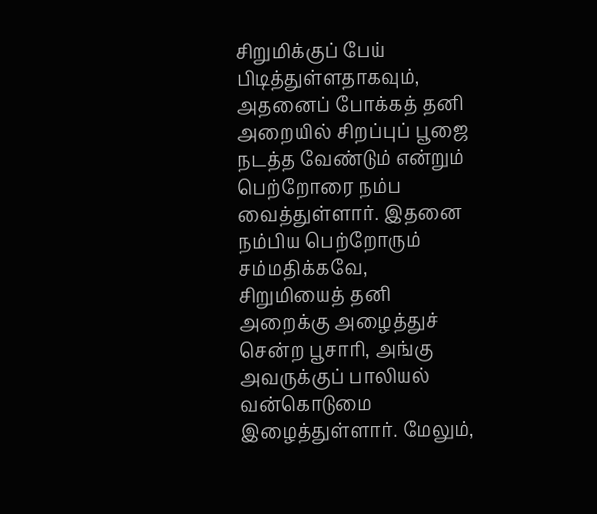சிறுமிக்குப் பேய் பிடித்துள்ளதாகவும், அதனைப் போக்கத் தனி அறையில் சிறப்புப் பூஜை நடத்த வேண்டும் என்றும் பெற்றோரை நம்ப வைத்துள்ளார். இதனை நம்பிய பெற்றோரும் சம்மதிக்கவே, சிறுமியைத் தனி அறைக்கு அழைத்துச் சென்ற பூசாரி, அங்கு அவருக்குப் பாலியல் வன்கொடுமை இழைத்துள்ளார். மேலும்,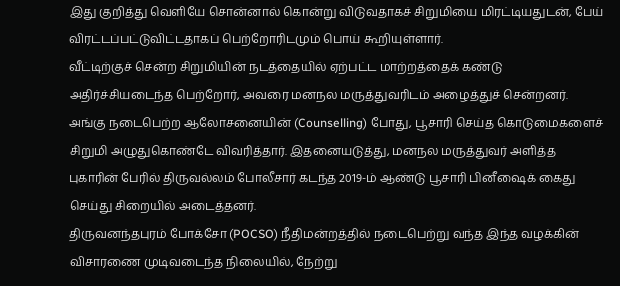இது குறித்து வெளியே சொன்னால் கொன்று விடுவதாகச் சிறுமியை மிரட்டியதுடன், பேய் விரட்டப்பட்டுவிட்டதாகப் பெற்றோரிடமும் பொய் கூறியுள்ளார்.
வீட்டிற்குச் சென்ற சிறுமியின் நடத்தையில் ஏற்பட்ட மாற்றத்தைக் கண்டு அதிர்ச்சியடைந்த பெற்றோர், அவரை மனநல மருத்துவரிடம் அழைத்துச் சென்றனர். அங்கு நடைபெற்ற ஆலோசனையின் (Counselling) போது, பூசாரி செய்த கொடுமைகளைச் சிறுமி அழுதுகொண்டே விவரித்தார். இதனையடுத்து, மனநல மருத்துவர் அளித்த புகாரின் பேரில் திருவல்லம் போலீசார் கடந்த 2019-ம் ஆண்டு பூசாரி பினீஷைக் கைது செய்து சிறையில் அடைத்தனர்.
திருவனந்தபுரம் போக்சோ (POCSO) நீதிமன்றத்தில் நடைபெற்று வந்த இந்த வழக்கின் விசாரணை முடிவடைந்த நிலையில், நேற்று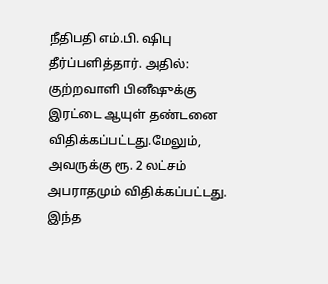நீதிபதி எம்.பி. ஷிபு தீர்ப்பளித்தார். அதில்: குற்றவாளி பினீஷுக்கு இரட்டை ஆயுள் தண்டனை விதிக்கப்பட்டது.மேலும், அவருக்கு ரூ. 2 லட்சம் அபராதமும் விதிக்கப்பட்டது. இந்த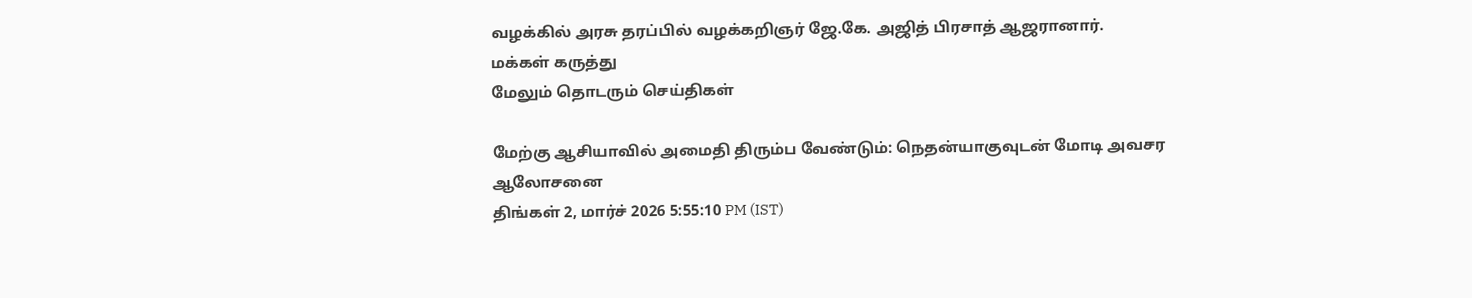வழக்கில் அரசு தரப்பில் வழக்கறிஞர் ஜே.கே. அஜித் பிரசாத் ஆஜரானார்.
மக்கள் கருத்து
மேலும் தொடரும் செய்திகள்

மேற்கு ஆசியாவில் அமைதி திரும்ப வேண்டும்: நெதன்யாகுவுடன் மோடி அவசர ஆலோசனை
திங்கள் 2, மார்ச் 2026 5:55:10 PM (IST)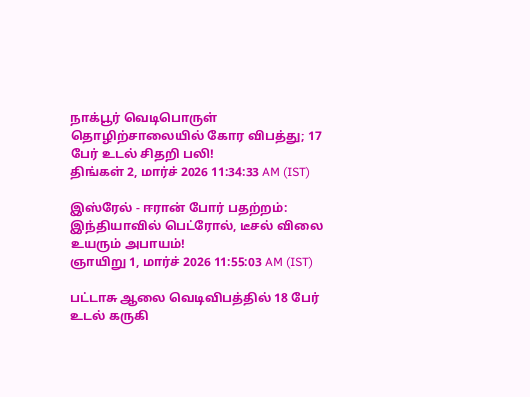நாக்பூர் வெடிபொருள் தொழிற்சாலையில் கோர விபத்து; 17 பேர் உடல் சிதறி பலி!
திங்கள் 2, மார்ச் 2026 11:34:33 AM (IST)

இஸ்ரேல் - ஈரான் போர் பதற்றம்: இந்தியாவில் பெட்ரோல், டீசல் விலை உயரும் அபாயம்!
ஞாயிறு 1, மார்ச் 2026 11:55:03 AM (IST)

பட்டாசு ஆலை வெடிவிபத்தில் 18 பேர் உடல் கருகி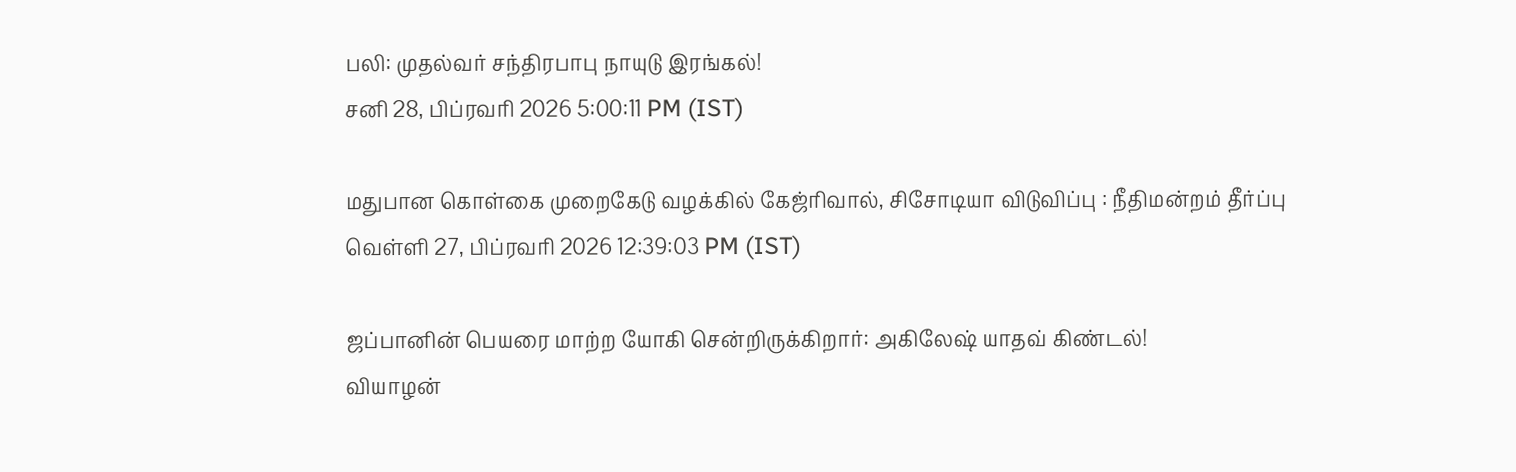பலி: முதல்வர் சந்திரபாபு நாயுடு இரங்கல்!
சனி 28, பிப்ரவரி 2026 5:00:11 PM (IST)

மதுபான கொள்கை முறைகேடு வழக்கில் கேஜ்ரிவால், சிசோடியா விடுவிப்பு : நீதிமன்றம் தீர்ப்பு
வெள்ளி 27, பிப்ரவரி 2026 12:39:03 PM (IST)

ஜப்பானின் பெயரை மாற்ற யோகி சென்றிருக்கிறார்: அகிலேஷ் யாதவ் கிண்டல்!
வியாழன்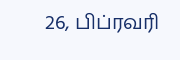26, பிப்ரவரி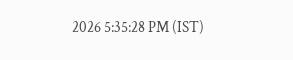2026 5:35:28 PM (IST)